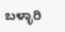ಬಳ್ಳಾರಿ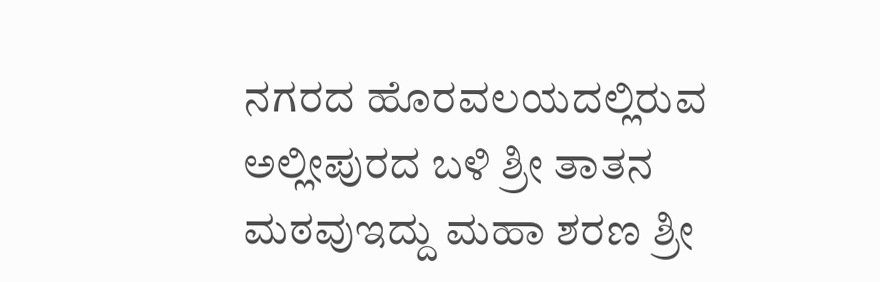ನಗರದ ಹೊರವಲಯದಲ್ಲಿರುವ ಅಲ್ಲೀಪುರದ ಬಳಿ ಶ್ರೀ ತಾತನ ಮಠವುಇದ್ದು ಮಹಾ ಶರಣ ಶ್ರೀ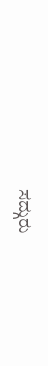ಸದ್ಗುರು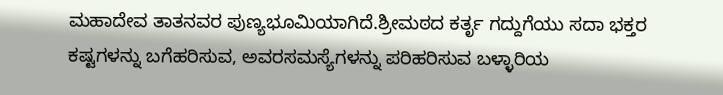ಮಹಾದೇವ ತಾತನವರ ಪುಣ್ಯಭೂಮಿಯಾಗಿದೆ.ಶ್ರೀಮಠದ ಕರ್ತೃ ಗದ್ದುಗೆಯು ಸದಾ ಭಕ್ತರ ಕಷ್ಟಗಳನ್ನು ಬಗೆಹರಿಸುವ, ಅವರಸಮಸ್ಯೆಗಳನ್ನು ಪರಿಹರಿಸುವ ಬಳ್ಳಾರಿಯ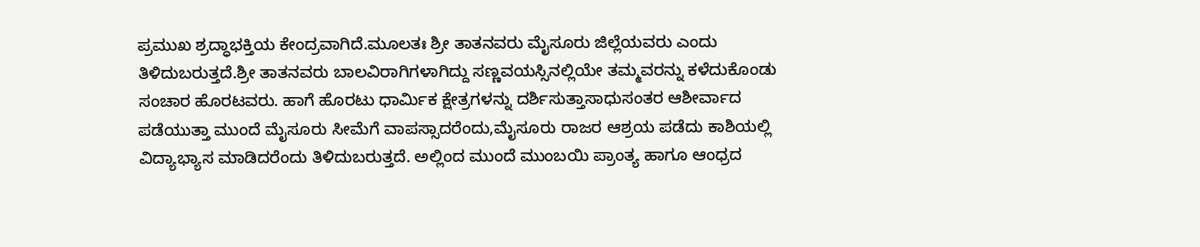ಪ್ರಮುಖ ಶ್ರದ್ಧಾಭಕ್ತಿಯ ಕೇಂದ್ರವಾಗಿದೆ.ಮೂಲತಃ ಶ್ರೀ ತಾತನವರು ಮೈಸೂರು ಜಿಲ್ಲೆಯವರು ಎಂದು ತಿಳಿದುಬರುತ್ತದೆ.ಶ್ರೀ ತಾತನವರು ಬಾಲವಿರಾಗಿಗಳಾಗಿದ್ದು ಸಣ್ಣವಯಸ್ಸಿನಲ್ಲಿಯೇ ತಮ್ಮವರನ್ನು ಕಳೆದುಕೊಂಡು ಸಂಚಾರ ಹೊರಟವರು. ಹಾಗೆ ಹೊರಟು ಧಾರ್ಮಿಕ ಕ್ಷೇತ್ರಗಳನ್ನು ದರ್ಶಿಸುತ್ತಾಸಾಧುಸಂತರ ಆಶೀರ್ವಾದ ಪಡೆಯುತ್ತಾ ಮುಂದೆ ಮೈಸೂರು ಸೀಮೆಗೆ ವಾಪಸ್ಸಾದರೆಂದು,ಮೈಸೂರು ರಾಜರ ಆಶ್ರಯ ಪಡೆದು ಕಾಶಿಯಲ್ಲಿ ವಿದ್ಯಾಭ್ಯಾಸ ಮಾಡಿದರೆಂದು ತಿಳಿದುಬರುತ್ತದೆ. ಅಲ್ಲಿಂದ ಮುಂದೆ ಮುಂಬಯಿ ಪ್ರಾಂತ್ಯ ಹಾಗೂ ಆಂಧ್ರದ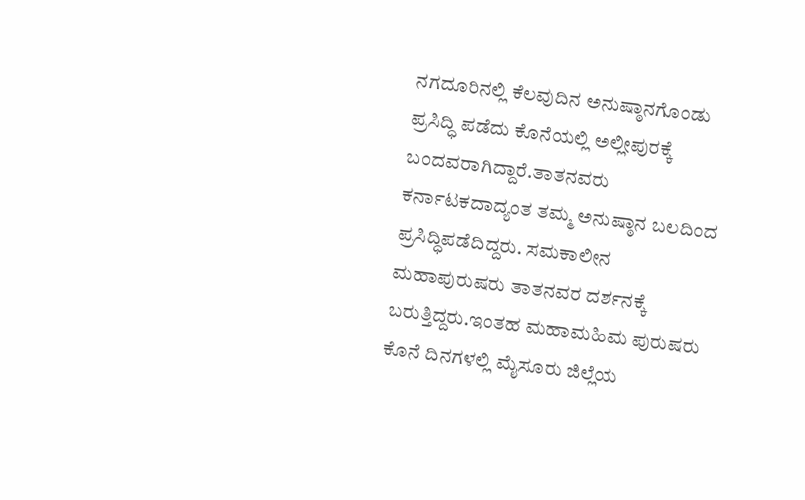ನಗದೂರಿನಲ್ಲಿ ಕೆಲವುದಿನ ಅನುಷ್ಠಾನಗೊಂಡು ಪ್ರಸಿದ್ಧಿ ಪಡೆದು ಕೊನೆಯಲ್ಲಿ ಅಲ್ಲೀಪುರಕ್ಕೆ ಬಂದವರಾಗಿದ್ದಾರೆ.ತಾತನವರು ಕರ್ನಾಟಕದಾದ್ಯಂತ ತಮ್ಮ ಅನುಷ್ಠಾನ ಬಲದಿಂದ ಪ್ರಸಿದ್ಧಿಪಡೆದಿದ್ದರು. ಸಮಕಾಲೀನ ಮಹಾಪುರುಷರು ತಾತನವರ ದರ್ಶನಕ್ಕೆ ಬರುತ್ತಿದ್ದರು.ಇಂತಹ ಮಹಾಮಹಿಮ ಪುರುಷರು ಕೊನೆ ದಿನಗಳಲ್ಲಿ ಮೈಸೂರು ಜಿಲ್ಲೆಯ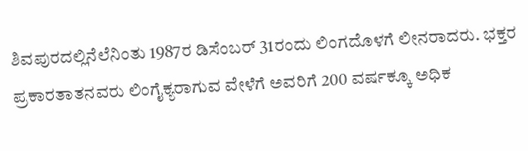ಶಿವಪುರದಲ್ಲಿನೆಲೆನಿಂತು 1987ರ ಡಿಸೆಂಬರ್ 31ರಂದು ಲಿಂಗದೊಳಗೆ ಲೀನರಾದರು. ಭಕ್ತರ ಪ್ರಕಾರತಾತನವರು ಲಿಂಗೈಕ್ಯರಾಗುವ ವೇಳೆಗೆ ಅವರಿಗೆ 200 ವರ್ಷಕ್ಕೂ ಅಧಿಕ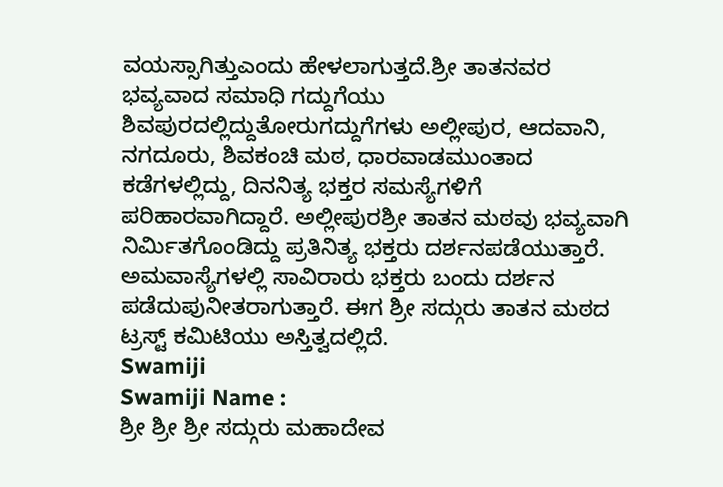ವಯಸ್ಸಾಗಿತ್ತುಎಂದು ಹೇಳಲಾಗುತ್ತದೆ.ಶ್ರೀ ತಾತನವರ ಭವ್ಯವಾದ ಸಮಾಧಿ ಗದ್ದುಗೆಯು ಶಿವಪುರದಲ್ಲಿದ್ದುತೋರುಗದ್ದುಗೆಗಳು ಅಲ್ಲೀಪುರ, ಆದವಾನಿ, ನಗದೂರು, ಶಿವಕಂಚಿ ಮಠ, ಧಾರವಾಡಮುಂತಾದ ಕಡೆಗಳಲ್ಲಿದ್ದು, ದಿನನಿತ್ಯ ಭಕ್ತರ ಸಮಸ್ಯೆಗಳಿಗೆ ಪರಿಹಾರವಾಗಿದ್ದಾರೆ. ಅಲ್ಲೀಪುರಶ್ರೀ ತಾತನ ಮಠವು ಭವ್ಯವಾಗಿ ನಿರ್ಮಿತಗೊಂಡಿದ್ದು ಪ್ರತಿನಿತ್ಯ ಭಕ್ತರು ದರ್ಶನಪಡೆಯುತ್ತಾರೆ. ಅಮವಾಸ್ಯೆಗಳಲ್ಲಿ ಸಾವಿರಾರು ಭಕ್ತರು ಬಂದು ದರ್ಶನ ಪಡೆದುಪುನೀತರಾಗುತ್ತಾರೆ. ಈಗ ಶ್ರೀ ಸದ್ಗುರು ತಾತನ ಮಠದ ಟ್ರಸ್ಟ್ ಕಮಿಟಿಯು ಅಸ್ತಿತ್ವದಲ್ಲಿದೆ.
Swamiji
Swamiji Name :
ಶ್ರೀ ಶ್ರೀ ಶ್ರೀ ಸದ್ಗುರು ಮಹಾದೇವ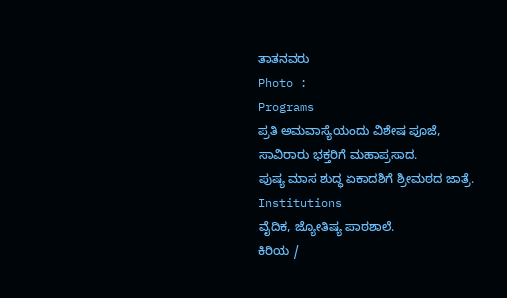ತಾತನವರು
Photo :
Programs
ಪ್ರತಿ ಅಮವಾಸ್ಯೆಯಂದು ವಿಶೇಷ ಪೂಜೆ,
ಸಾವಿರಾರು ಭಕ್ತರಿಗೆ ಮಹಾಪ್ರಸಾದ.
ಪುಷ್ಯ ಮಾಸ ಶುದ್ಧ ಏಕಾದಶಿಗೆ ಶ್ರೀಮಠದ ಜಾತ್ರೆ.
Institutions
ವೈದಿಕ, ಜ್ಯೋತಿಷ್ಯ ಪಾಠಶಾಲೆ.
ಕಿರಿಯ /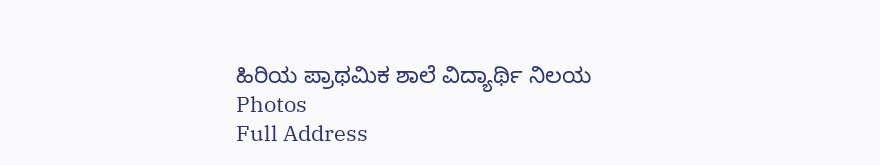ಹಿರಿಯ ಪ್ರಾಥಮಿಕ ಶಾಲೆ ವಿದ್ಯಾರ್ಥಿ ನಿಲಯ
Photos
Full Address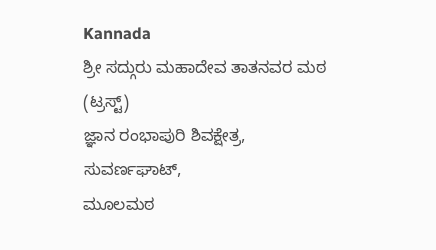Kannada
ಶ್ರೀ ಸದ್ಗುರು ಮಹಾದೇವ ತಾತನವರ ಮಠ (ಟ್ರಸ್ಟ್)
ಜ್ಞಾನ ರಂಭಾಪುರಿ ಶಿವಕ್ಷೇತ್ರ, ಸುವರ್ಣಘಾಟ್,
ಮೂಲಮಠ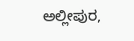ಅಲ್ಲೀಪುರ,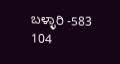ಬಳ್ಳಾರಿ -583 104